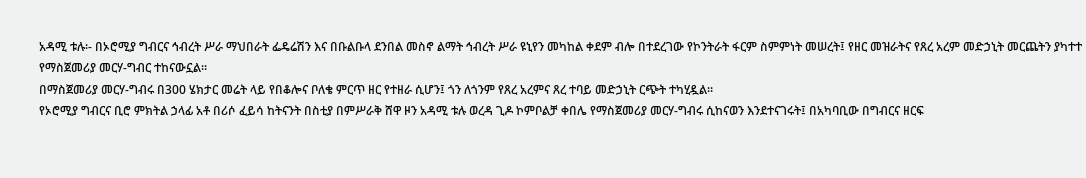አዳሚ ቱሉ፡- በኦሮሚያ ግብርና ኅብረት ሥራ ማህበራት ፌዴሬሽን እና በቡልቡላ ደንበል መስኖ ልማት ኅብረት ሥራ ዩኒየን መካከል ቀደም ብሎ በተደረገው የኮንትራት ፋርም ስምምነት መሠረት፤ የዘር መዝራትና የጸረ አረም መድኃኒት መርጨትን ያካተተ የማስጀመሪያ መርሃ-ግብር ተከናውኗል።
በማስጀመሪያ መርሃ-ግብሩ በ300 ሄክታር መሬት ላይ የበቆሎና ቦለቄ ምርጥ ዘር የተዘራ ሲሆን፤ ጎን ለጎንም የጸረ አረምና ጸረ ተባይ መድኃኒት ርጭት ተካሂዷል።
የኦሮሚያ ግብርና ቢሮ ምክትል ኃላፊ አቶ በሪሶ ፈይሳ ከትናንት በስቲያ በምሥራቅ ሸዋ ዞን አዳሚ ቱሉ ወረዳ ጊዶ ኮምቦልቻ ቀበሌ የማስጀመሪያ መርሃ-ግብሩ ሲከናወን እንደተናገሩት፤ በአካባቢው በግብርና ዘርፍ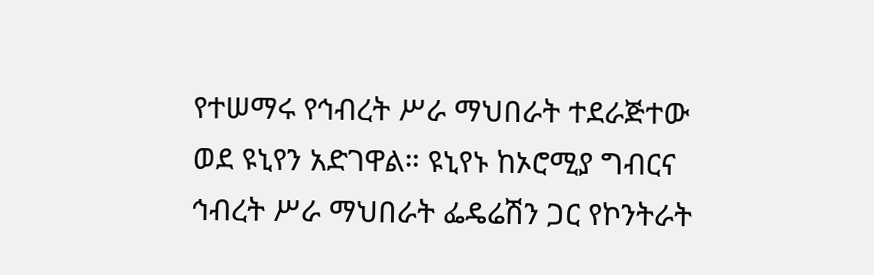የተሠማሩ የኅብረት ሥራ ማህበራት ተደራጅተው ወደ ዩኒየን አድገዋል። ዩኒየኑ ከኦሮሚያ ግብርና ኅብረት ሥራ ማህበራት ፌዴሬሽን ጋር የኮንትራት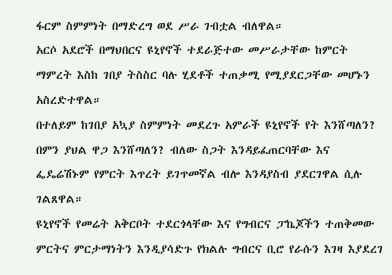ፋርም ስምምነት በማድረግ ወደ ሥራ ገብቷል ብለዋል።
አርሶ አደሮች በማህበርና ዩኒየኖች ተደራጅተው መሥራታቸው ከምርት ማምረት እስከ ገበያ ትስስር ባሉ ሂደቶች ተጠቃሚ የሚያደርጋቸው መሆኑን አስረድተዋል።
በተለይም ከገበያ አኳያ ስምምነት መደረጉ አምራች ዩኒየኖች የት እንሸጣለን? በምን ያህል ዋጋ እንሸጣለን? ብለው ስጋት እንዳይፈጠርባቸው እና ፌዴሬሽኑም የምርት እጥረት ይገጥመኛል ብሎ እንዳያስብ ያደርገዋል ሲሉ ገልጸዋል።
ዩኒየኖች የመሬት አቅርቦት ተደርጎላቸው እና የግብርና ፓኬጆችን ተጠቅመው ምርትና ምርታማነትን እንዲያሳድጉ የክልሉ ግብርና ቢሮ የራሱን እገዛ እያደረገ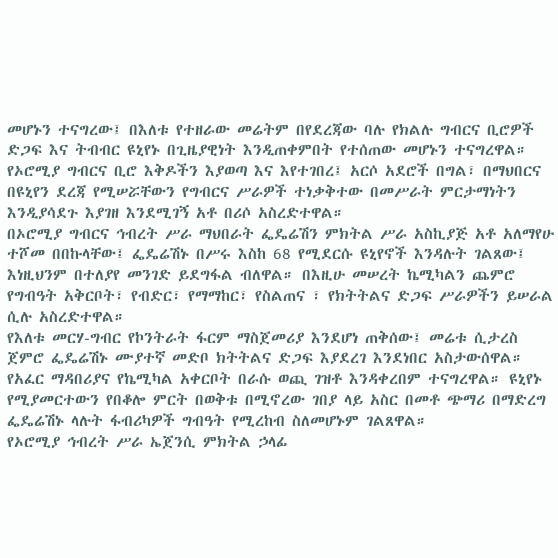መሆኑን ተናግረው፤ በእለቱ የተዘራው መሬትም በየደረጃው ባሉ የክልሉ ግብርና ቢሮዎች ድጋፍ እና ትብብር ዩኒየኑ በጊዜያዊነት እንዲጠቀምበት የተሰጠው መሆኑን ተናግረዋል።
የኦሮሚያ ግብርና ቢሮ እቅዶችን እያወጣ እና እየተገበረ፤ አርሶ አደሮች በግል፣ በማህበርና በዩኒየን ደረጃ የሚሠሯቸውን የግብርና ሥራዎች ተነቃቅተው በመሥራት ምርታማነትን እንዲያሳደጉ እያገዘ እንደሚገኝ አቶ በሪሶ አስረድተዋል።
በኦሮሚያ ግብርና ኅብረት ሥራ ማህበራት ፌዴሬሽን ምክትል ሥራ አስኪያጅ አቶ አለማየሁ ተሾመ በበኩላቸው፤ ፌዴሬሽኑ በሥሩ እስከ 68 የሚደርሱ ዩኒየኖች እንዳሉት ገልጸው፤ እነዚህንም በተለያየ መንገድ ይደግፋል ብለዋል። በእዚሁ መሠረት ኬሚካልን ጨምሮ የግብዓት አቅርቦት፣ የብድር፣ የማማከር፣ የስልጠና ፣ የክትትልና ድጋፍ ሥራዎችን ይሠራል ሲሉ አስረድተዋል።
የእለቱ መርሃ-ግብር የኮንትራት ፋርም ማስጀመሪያ እንደሆነ ጠቅሰው፤ መሬቱ ሲታረስ ጀምሮ ፌዴሬሽኑ ሙያተኛ መድቦ ክትትልና ድጋፍ እያደረገ እንደነበር አስታውሰዋል። የአፈር ማዳበሪያና የኬሚካል አቀርቦት በራሱ ወጪ ገዝቶ እንዳቀረበም ተናግረዋል። ዩኒየኑ የሚያመርተውን የበቆሎ ምርት በወቅቱ በሚኖረው ገበያ ላይ አስር በመቶ ጭማሪ በማድረግ ፌዴሬሽኑ ላሉት ፋብሪካዎች ግብዓት የሚረከብ ስለመሆኑም ገልጸዋል።
የኦሮሚያ ኅብረት ሥራ ኤጀንሲ ምክትል ኃላፊ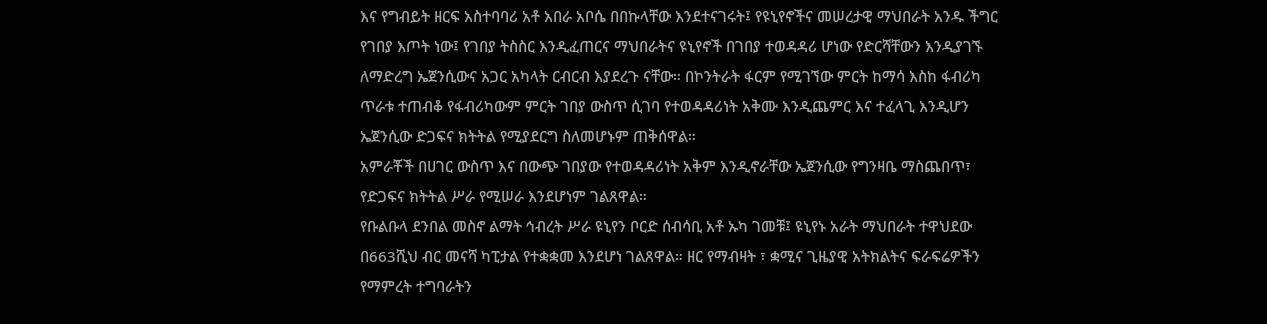እና የግብይት ዘርፍ አስተባባሪ አቶ አበራ አቦሴ በበኩላቸው እንደተናገሩት፤ የዩኒየኖችና መሠረታዊ ማህበራት አንዱ ችግር የገበያ እጦት ነው፤ የገበያ ትስስር እንዲፈጠርና ማህበራትና ዩኒየኖች በገበያ ተወዳዳሪ ሆነው የድርሻቸውን እንዲያገኙ ለማድረግ ኤጀንሲውና አጋር አካላት ርብርብ እያደረጉ ናቸው። በኮንትራት ፋርም የሚገኘው ምርት ከማሳ እስከ ፋብሪካ ጥራቱ ተጠብቆ የፋብሪካውም ምርት ገበያ ውስጥ ሲገባ የተወዳዳሪነት አቅሙ እንዲጨምር እና ተፈላጊ እንዲሆን ኤጀንሲው ድጋፍና ክትትል የሚያደርግ ስለመሆኑም ጠቅሰዋል።
አምራቾች በሀገር ውስጥ እና በውጭ ገበያው የተወዳዳሪነት አቅም እንዲኖራቸው ኤጀንሲው የግንዛቤ ማስጨበጥ፣ የድጋፍና ክትትል ሥራ የሚሠራ እንደሆነም ገልጸዋል።
የቡልቡላ ደንበል መስኖ ልማት ኅብረት ሥራ ዩኒየን ቦርድ ሰብሳቢ አቶ ኡካ ገመቹ፤ ዩኒየኑ አራት ማህበራት ተዋህደው በ663ሺህ ብር መናሻ ካፒታል የተቋቋመ እንደሆነ ገልጸዋል። ዘር የማብዛት ፣ ቋሚና ጊዜያዊ አትክልትና ፍራፍሬዎችን የማምረት ተግባራትን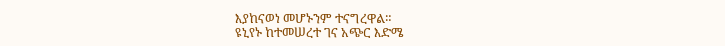እያከናወነ መሆኑንም ተናግረዋል።
ዩኒየኑ ከተመሠረተ ገና አጭር እድሜ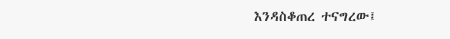እንዳስቆጠረ ተናግረው፤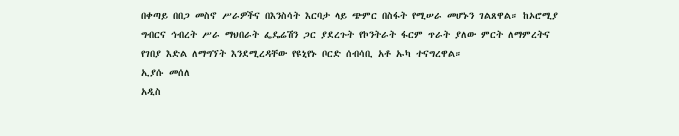በቀጣይ በበጋ መስኖ ሥራዎችና በእንስሳት እርባታ ላይ ጭምር በስፋት የሚሠራ መሆኑን ገልጸዋል። ከኦሮሚያ ግብርና ኅብረት ሥራ ማህበራት ፌዴሬሽን ጋር ያደረጉት የኮንትራት ፋርም ጥራት ያለው ምርት ለማምረትና የገበያ እድል ለማግኘት እንደሚረዳቸው የዩኒየኑ ቦርድ ሰብሳቢ አቶ ኡካ ተናግረዋል።
ኢያሱ መሰለ
አዲስ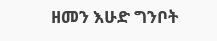ዘመን እሁድ ግንቦት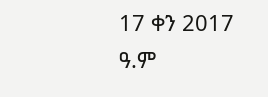17 ቀን 2017 ዓ.ም